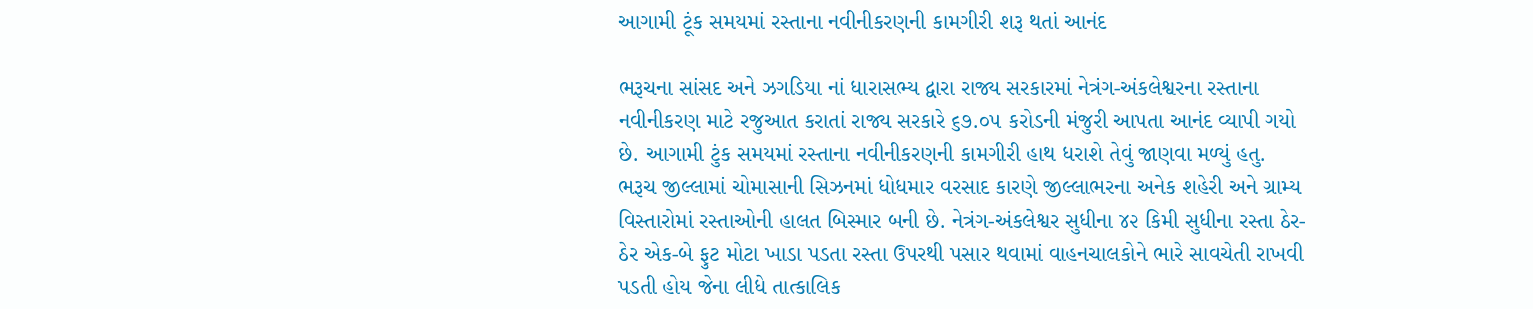આગામી ટૂંક સમયમાં રસ્તાના નવીનીકરણની કામગીરી શરૂ થતાં આનંદ

ભરૂચના સાંસદ અને ઝગડિયા નાં ધારાસભ્ય દ્વારા રાજ્ય સરકારમાં નેત્રંગ-અંકલેશ્વરના રસ્તાના નવીનીકરણ માટે રજુઆત કરાતાં રાજ્ય સરકારે ૬૭.૦૫ કરોડની મંજુરી આપતા આનંદ વ્યાપી ગયો છે. આગામી ટુંક સમયમાં રસ્તાના નવીનીકરણની કામગીરી હાથ ધરાશે તેવું જાણવા મળ્યું હતુ. ભરૂચ જીલ્લામાં ચોમાસાની સિઝનમાં ધોધમાર વરસાદ કારણે જીલ્લાભરના અનેક શહેરી અને ગ્રામ્ય વિસ્તારોમાં રસ્તાઓની હાલત બિસ્માર બની છે. નેત્રંગ-અંકલેશ્વર સુધીના ૪૨ કિમી સુધીના રસ્તા ઠેર-ઠેર એક-બે ફુટ મોટા ખાડા પડતા રસ્તા ઉપરથી પસાર થવામાં વાહનચાલકોને ભારે સાવચેતી રાખવી પડતી હોય જેના લીધે તાત્કાલિક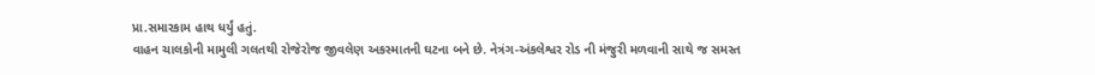પ્રા.સમારકામ હાથ ધર્યું હતું.
વાહન ચાલકોની મામુલી ગલતથી રોજેરોજ જીવલેણ અકસ્માતની ઘટના બને છે. નેત્રંગ-અંકલેશ્વર રોડ ની મંજુરી મળવાની સાથે જ સમસ્ત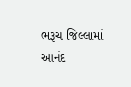ભરૂચ જિલ્લામાં આનંદ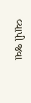વ્યાપી જવા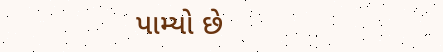પામ્યો છે